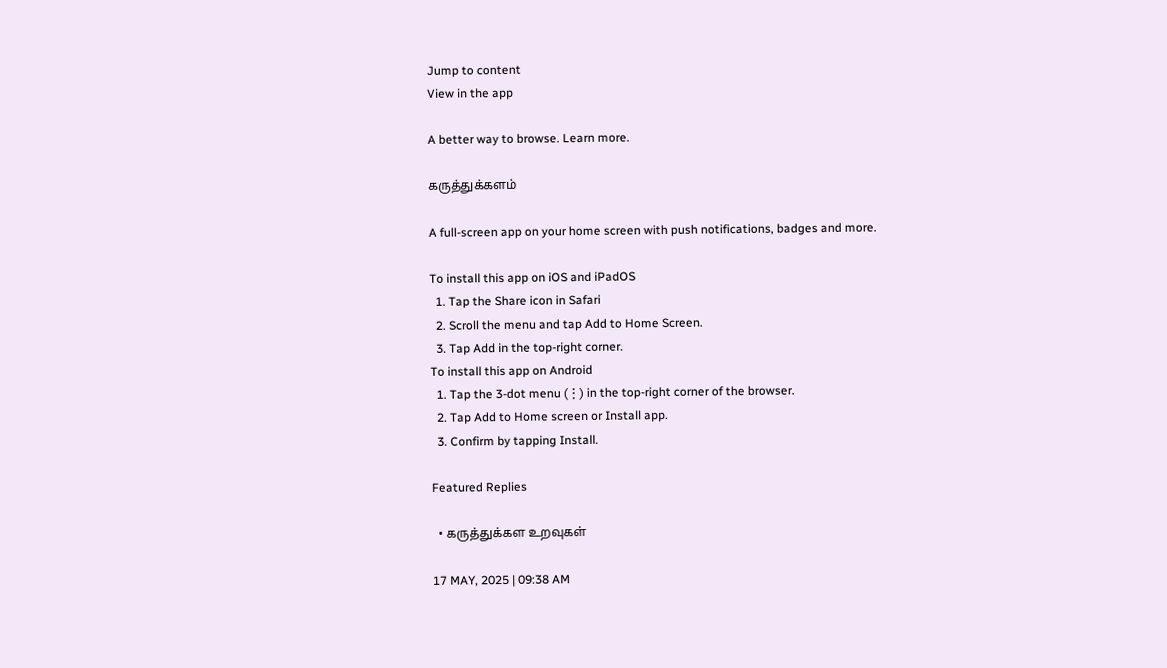Jump to content
View in the app

A better way to browse. Learn more.

கருத்துக்களம்

A full-screen app on your home screen with push notifications, badges and more.

To install this app on iOS and iPadOS
  1. Tap the Share icon in Safari
  2. Scroll the menu and tap Add to Home Screen.
  3. Tap Add in the top-right corner.
To install this app on Android
  1. Tap the 3-dot menu (⋮) in the top-right corner of the browser.
  2. Tap Add to Home screen or Install app.
  3. Confirm by tapping Install.

Featured Replies

  • கருத்துக்கள உறவுகள்

17 MAY, 2025 | 09:38 AM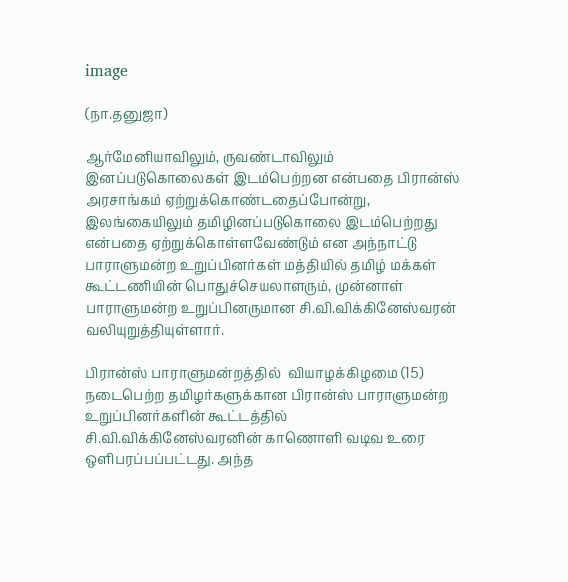image

(நா.தனுஜா)

ஆர்மேனியாவிலும், ருவண்டாவிலும் இனப்படுகொலைகள் இடம்பெற்றன என்பதை பிரான்ஸ் அரசாங்கம் ஏற்றுக்கொண்டதைப்போன்று, இலங்கையிலும் தமிழினப்படுகொலை இடம்பெற்றது என்பதை ஏற்றுக்கொள்ளவேண்டும் என அந்நாட்டு பாராளுமன்ற உறுப்பினர்கள் மத்தியில் தமிழ் மக்கள் கூட்டணியின் பொதுச்செயலாளரும், முன்னாள் பாராளுமன்ற உறுப்பினருமான சி.வி.விக்கினேஸ்வரன் வலியுறுத்தியுள்ளார்.

பிரான்ஸ் பாராளுமன்றத்தில்  வியாழக்கிழமை (15) நடைபெற்ற தமிழர்களுக்கான பிரான்ஸ் பாராளுமன்ற உறுப்பினர்களின் கூட்டத்தில் சி.வி.விக்கினேஸ்வரனின் காணொளி வடிவ உரை ஒளிபரப்பப்பட்டது. அந்த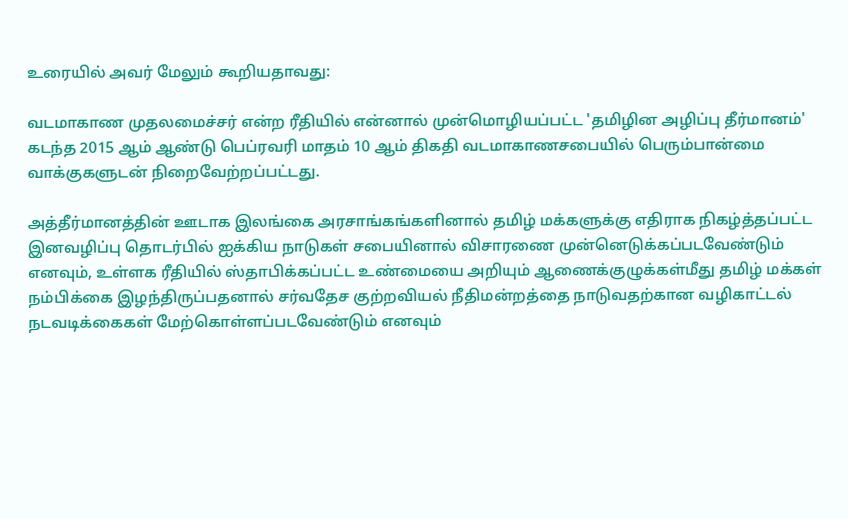உரையில் அவர் மேலும் கூறியதாவது:

வடமாகாண முதலமைச்சர் என்ற ரீதியில் என்னால் முன்மொழியப்பட்ட 'தமிழின அழிப்பு தீர்மானம்' கடந்த 2015 ஆம் ஆண்டு பெப்ரவரி மாதம் 10 ஆம் திகதி வடமாகாணசபையில் பெரும்பான்மை வாக்குகளுடன் நிறைவேற்றப்பட்டது.

அத்தீர்மானத்தின் ஊடாக இலங்கை அரசாங்கங்களினால் தமிழ் மக்களுக்கு எதிராக நிகழ்த்தப்பட்ட இனவழிப்பு தொடர்பில் ஐக்கிய நாடுகள் சபையினால் விசாரணை முன்னெடுக்கப்படவேண்டும் எனவும், உள்ளக ரீதியில் ஸ்தாபிக்கப்பட்ட உண்மையை அறியும் ஆணைக்குழுக்கள்மீது தமிழ் மக்கள் நம்பிக்கை இழந்திருப்பதனால் சர்வதேச குற்றவியல் நீதிமன்றத்தை நாடுவதற்கான வழிகாட்டல் நடவடிக்கைகள் மேற்கொள்ளப்படவேண்டும் எனவும்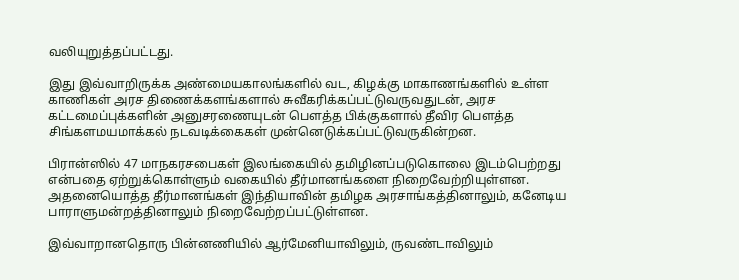வலியுறுத்தப்பட்டது.

இது இவ்வாறிருக்க அண்மையகாலங்களில் வட, கிழக்கு மாகாணங்களில் உள்ள காணிகள் அரச திணைக்களங்களால் சுவீகரிக்கப்பட்டுவருவதுடன், அரச கட்டமைப்புக்களின் அனுசரணையுடன் பௌத்த பிக்குகளால் தீவிர பௌத்த சிங்களமயமாக்கல் நடவடிக்கைகள் முன்னெடுக்கப்பட்டுவருகின்றன.

பிரான்ஸில் 47 மாநகரசபைகள் இலங்கையில் தமிழினப்படுகொலை இடம்பெற்றது என்பதை ஏற்றுக்கொள்ளும் வகையில் தீர்மானங்களை நிறைவேற்றியுள்ளன. அதனையொத்த தீர்மானங்கள் இந்தியாவின் தமிழக அரசாங்கத்தினாலும், கனேடிய பாராளுமன்றத்தினாலும் நிறைவேற்றப்பட்டுள்ளன.

இவ்வாறானதொரு பின்னணியில் ஆர்மேனியாவிலும், ருவண்டாவிலும்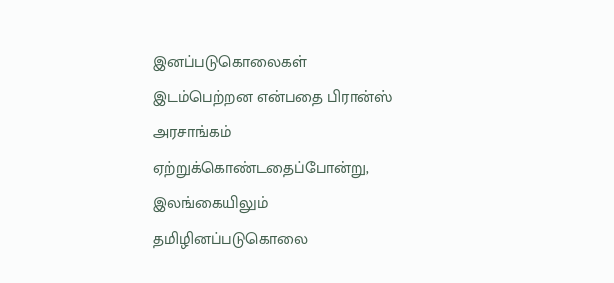இனப்படுகொலைகள் இடம்பெற்றன என்பதை பிரான்ஸ் அரசாங்கம் ஏற்றுக்கொண்டதைப்போன்று, இலங்கையிலும் தமிழினப்படுகொலை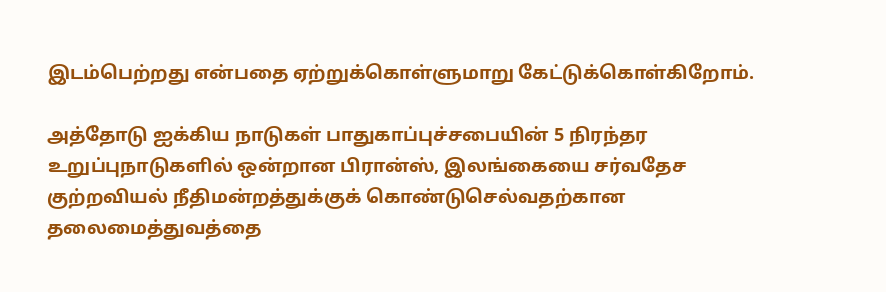இடம்பெற்றது என்பதை ஏற்றுக்கொள்ளுமாறு கேட்டுக்கொள்கிறோம்.

அத்தோடு ஐக்கிய நாடுகள் பாதுகாப்புச்சபையின் 5 நிரந்தர உறுப்புநாடுகளில் ஒன்றான பிரான்ஸ், இலங்கையை சர்வதேச குற்றவியல் நீதிமன்றத்துக்குக் கொண்டுசெல்வதற்கான தலைமைத்துவத்தை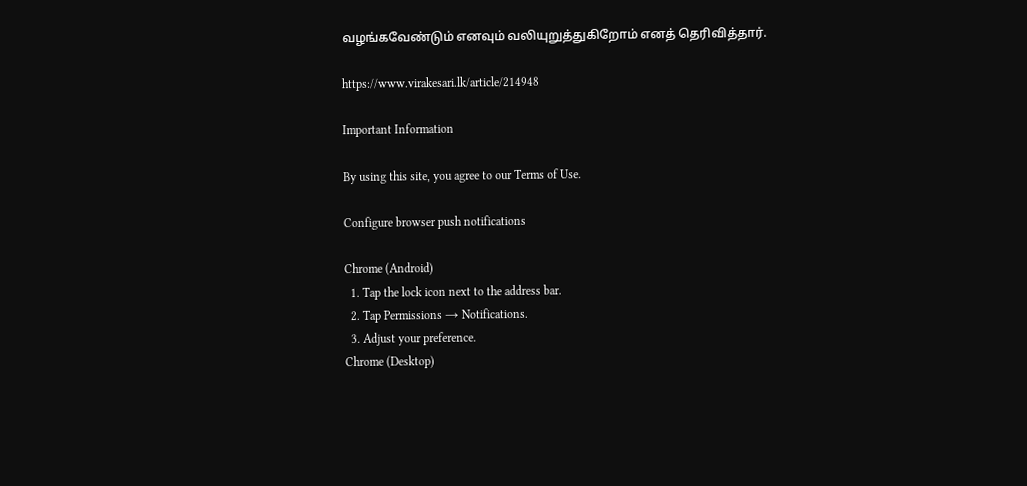வழங்கவேண்டும் எனவும் வலியுறுத்துகிறோம் எனத் தெரிவித்தார்.

https://www.virakesari.lk/article/214948

Important Information

By using this site, you agree to our Terms of Use.

Configure browser push notifications

Chrome (Android)
  1. Tap the lock icon next to the address bar.
  2. Tap Permissions → Notifications.
  3. Adjust your preference.
Chrome (Desktop)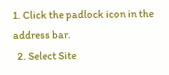1. Click the padlock icon in the address bar.
  2. Select Site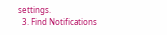settings.
  3. Find Notifications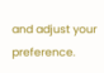and adjust your preference.